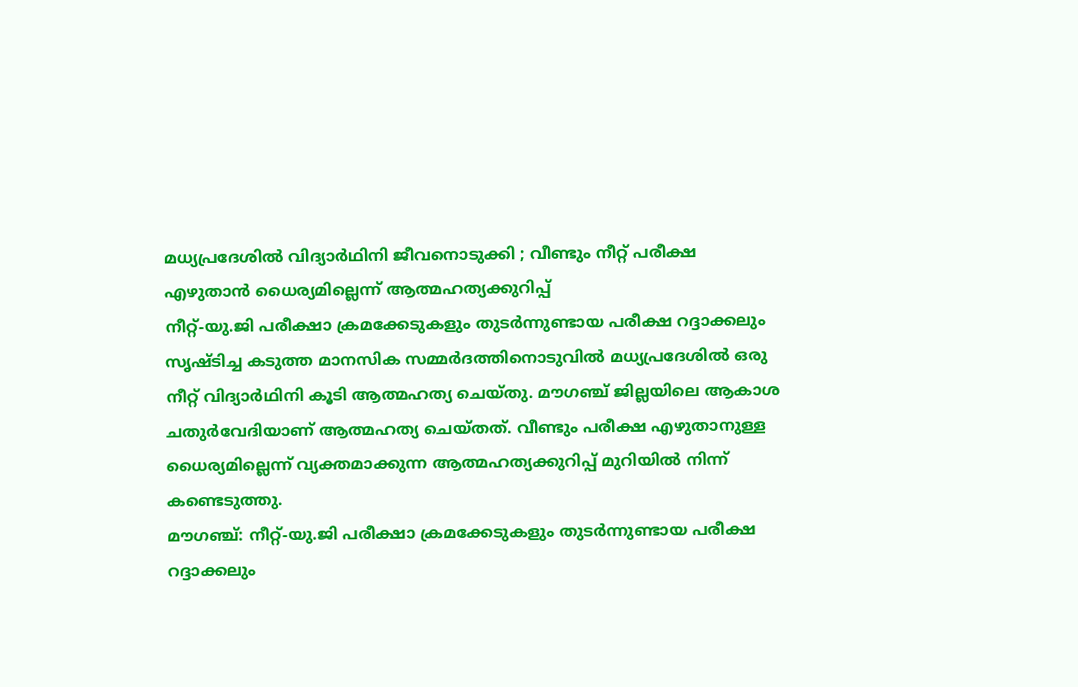മധ്യപ്രദേശിൽ വിദ്യാർഥിനി ജീവനൊടുക്കി ; വീണ്ടും നീറ്റ് പരീക്ഷ എഴുതാൻ ധൈര്യമില്ലെന്ന് ആത്മഹത്യക്കുറിപ്പ്
നീറ്റ്-യു.ജി പരീക്ഷാ ക്രമക്കേടുകളും തുടർന്നുണ്ടായ പരീക്ഷ റദ്ദാക്കലും സൃഷ്ടിച്ച കടുത്ത മാനസിക സമ്മർദത്തിനൊടുവിൽ മധ്യപ്രദേശിൽ ഒരു നീറ്റ് വിദ്യാർഥിനി കൂടി ആത്മഹത്യ ചെയ്തു. മൗഗഞ്ച് ജില്ലയിലെ ആകാശ ചതുർവേദിയാണ് ആത്മഹത്യ ചെയ്തത്. വീണ്ടും പരീക്ഷ എഴുതാനുള്ള ധൈര്യമില്ലെന്ന് വ്യക്തമാക്കുന്ന ആത്മഹത്യക്കുറിപ്പ് മുറിയിൽ നിന്ന് കണ്ടെടുത്തു.
മൗഗഞ്ച്: നീറ്റ്-യു.ജി പരീക്ഷാ ക്രമക്കേടുകളും തുടർന്നുണ്ടായ പരീക്ഷ റദ്ദാക്കലും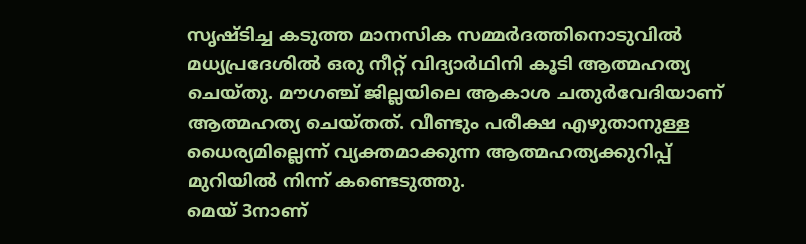സൃഷ്ടിച്ച കടുത്ത മാനസിക സമ്മർദത്തിനൊടുവിൽ മധ്യപ്രദേശിൽ ഒരു നീറ്റ് വിദ്യാർഥിനി കൂടി ആത്മഹത്യ ചെയ്തു. മൗഗഞ്ച് ജില്ലയിലെ ആകാശ ചതുർവേദിയാണ് ആത്മഹത്യ ചെയ്തത്. വീണ്ടും പരീക്ഷ എഴുതാനുള്ള ധൈര്യമില്ലെന്ന് വ്യക്തമാക്കുന്ന ആത്മഹത്യക്കുറിപ്പ് മുറിയിൽ നിന്ന് കണ്ടെടുത്തു.
മെയ് 3നാണ്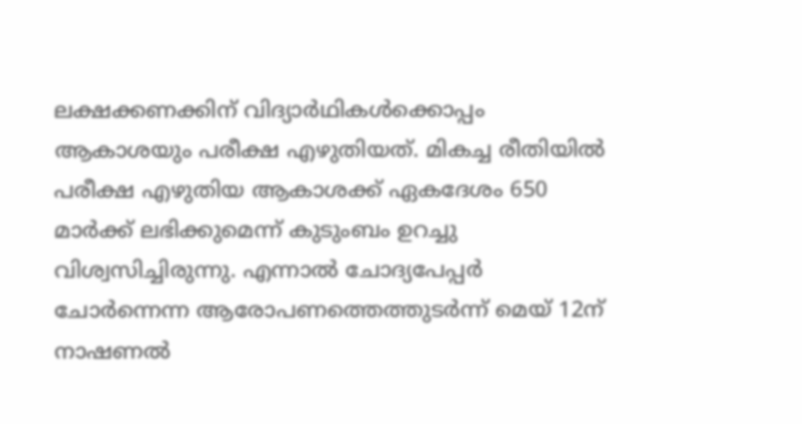ലക്ഷക്കണക്കിന് വിദ്യാർഥികൾക്കൊപ്പം ആകാശയും പരീക്ഷ എഴുതിയത്. മികച്ച രീതിയിൽ പരീക്ഷ എഴുതിയ ആകാശക്ക് ഏകദേശം 650 മാർക്ക് ലഭിക്കുമെന്ന് കുടുംബം ഉറച്ചു വിശ്വസിച്ചിരുന്നു. എന്നാൽ ചോദ്യപേപ്പർ ചോർന്നെന്ന ആരോപണത്തെത്തുടർന്ന് മെയ് 12ന് നാഷണൽ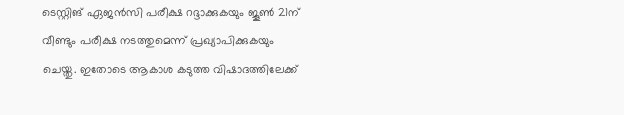ടെസ്റ്റിങ് ഏജൻസി പരീക്ഷ റദ്ദാക്കുകയും ജൂൺ 21ന് വീണ്ടും പരീക്ഷ നടത്തുമെന്ന് പ്രഖ്യാപിക്കുകയും ചെയ്തു. ഇതോടെ ആകാശ കടുത്ത വിഷാദത്തിലേക്ക്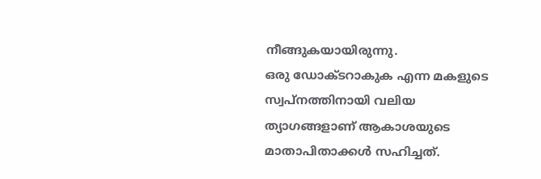നീങ്ങുകയായിരുന്നു.
ഒരു ഡോക്ടറാകുക എന്ന മകളുടെ സ്വപ്നത്തിനായി വലിയ ത്യാഗങ്ങളാണ് ആകാശയുടെ മാതാപിതാക്കൾ സഹിച്ചത്.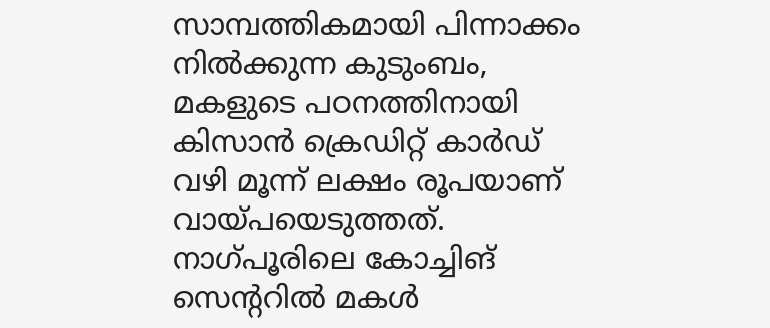സാമ്പത്തികമായി പിന്നാക്കം നിൽക്കുന്ന കുടുംബം, മകളുടെ പഠനത്തിനായി കിസാൻ ക്രെഡിറ്റ് കാർഡ് വഴി മൂന്ന് ലക്ഷം രൂപയാണ് വായ്പയെടുത്തത്. നാഗ്പൂരിലെ കോച്ചിങ് സെന്ററിൽ മകൾ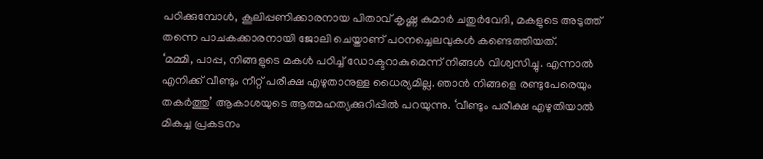പഠിക്കുമ്പോൾ, കൂലിപ്പണിക്കാരനായ പിതാവ് കൃഷ്ണ കുമാർ ചതുർവേദി, മകളുടെ അടുത്ത് തന്നെ പാചകക്കാരനായി ജോലി ചെയ്താണ് പഠനച്ചെലവുകൾ കണ്ടെത്തിയത്.
‘മമ്മി, പാപ്പ, നിങ്ങളുടെ മകൾ പഠിച്ച് ഡോക്ടറാകുമെന്ന് നിങ്ങൾ വിശ്വസിച്ചു. എന്നാൽ എനിക്ക് വീണ്ടും നീറ്റ് പരീക്ഷ എഴുതാനുള്ള ധൈര്യമില്ല. ഞാൻ നിങ്ങളെ രണ്ടുപേരെയും തകർത്തു’ ആകാശയുടെ ആത്മഹത്യക്കുറിപ്പിൽ പറയുന്നു. ‘വീണ്ടും പരീക്ഷ എഴുതിയാൽ മികച്ച പ്രകടനം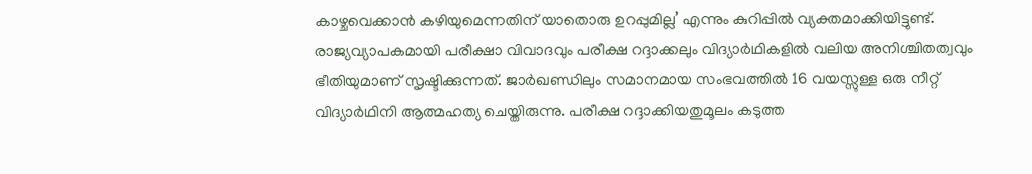കാഴ്ചവെക്കാൻ കഴിയുമെന്നതിന് യാതൊരു ഉറപ്പുമില്ല’ എന്നും കുറിപ്പിൽ വ്യക്തമാക്കിയിട്ടുണ്ട്.
രാജ്യവ്യാപകമായി പരീക്ഷാ വിവാദവും പരീക്ഷ റദ്ദാക്കലും വിദ്യാർഥികളിൽ വലിയ അനിശ്ചിതത്വവും ഭീതിയുമാണ് സൃഷ്ടിക്കുന്നത്. ജാർഖണ്ഡിലും സമാനമായ സംഭവത്തിൽ 16 വയസ്സുള്ള ഒരു നീറ്റ് വിദ്യാർഥിനി ആത്മഹത്യ ചെയ്തിരുന്നു. പരീക്ഷ റദ്ദാക്കിയതുമൂലം കടുത്ത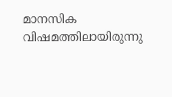മാനസിക വിഷമത്തിലായിരുന്നു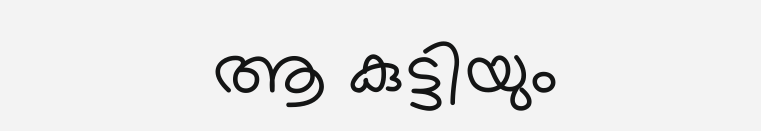ആ കുട്ടിയും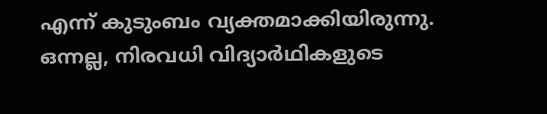എന്ന് കുടുംബം വ്യക്തമാക്കിയിരുന്നു. ഒന്നല്ല, നിരവധി വിദ്യാർഥികളുടെ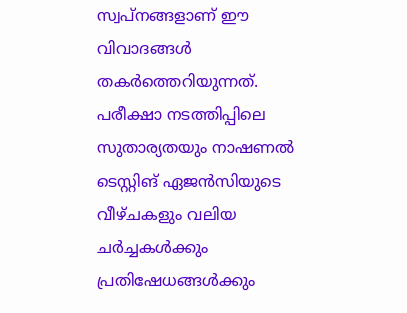സ്വപ്നങ്ങളാണ് ഈ വിവാദങ്ങൾ തകർത്തെറിയുന്നത്. പരീക്ഷാ നടത്തിപ്പിലെ സുതാര്യതയും നാഷണൽ ടെസ്റ്റിങ് ഏജൻസിയുടെ വീഴ്ചകളും വലിയ ചർച്ചകൾക്കും പ്രതിഷേധങ്ങൾക്കും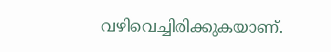വഴിവെച്ചിരിക്കുകയാണ്.